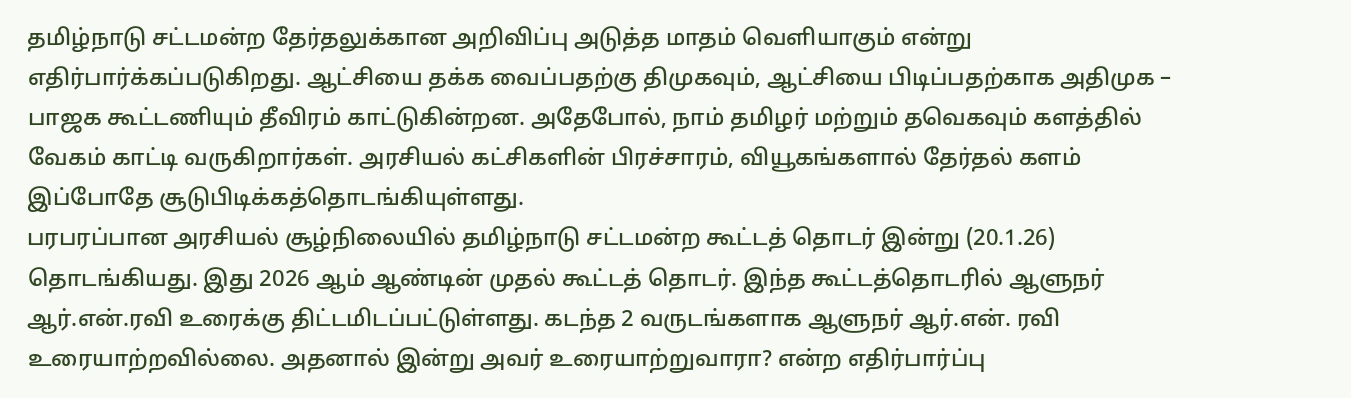தமிழ்நாடு சட்டமன்ற தேர்தலுக்கான அறிவிப்பு அடுத்த மாதம் வெளியாகும் என்று எதிர்பார்க்கப்படுகிறது. ஆட்சியை தக்க வைப்பதற்கு திமுகவும், ஆட்சியை பிடிப்பதற்காக அதிமுக – பாஜக கூட்டணியும் தீவிரம் காட்டுகின்றன. அதேபோல், நாம் தமிழர் மற்றும் தவெகவும் களத்தில் வேகம் காட்டி வருகிறார்கள். அரசியல் கட்சிகளின் பிரச்சாரம், வியூகங்களால் தேர்தல் களம் இப்போதே சூடுபிடிக்கத்தொடங்கியுள்ளது.
பரபரப்பான அரசியல் சூழ்நிலையில் தமிழ்நாடு சட்டமன்ற கூட்டத் தொடர் இன்று (20.1.26) தொடங்கியது. இது 2026 ஆம் ஆண்டின் முதல் கூட்டத் தொடர். இந்த கூட்டத்தொடரில் ஆளுநர் ஆர்.என்.ரவி உரைக்கு திட்டமிடப்பட்டுள்ளது. கடந்த 2 வருடங்களாக ஆளுநர் ஆர்.என். ரவி உரையாற்றவில்லை. அதனால் இன்று அவர் உரையாற்றுவாரா? என்ற எதிர்பார்ப்பு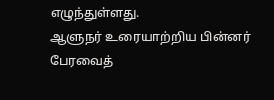எழுந்துள்ளது.
ஆளுநர் உரையாற்றிய பின்னர் பேரவைத்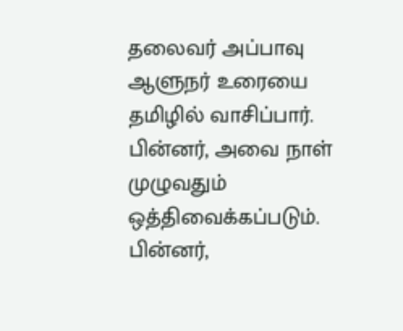தலைவர் அப்பாவு ஆளுநர் உரையை தமிழில் வாசிப்பார். பின்னர், அவை நாள் முழுவதும் ஒத்திவைக்கப்படும். பின்னர்,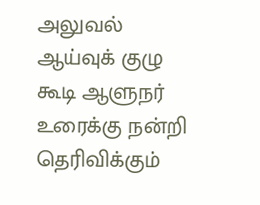அலுவல் ஆய்வுக் குழு கூடி ஆளுநர் உரைக்கு நன்றி தெரிவிக்கும்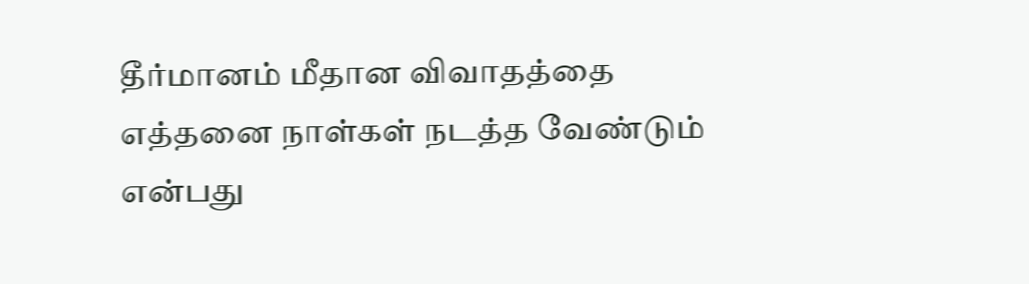தீர்மானம் மீதான விவாதத்தை எத்தனை நாள்கள் நடத்த வேண்டும் என்பது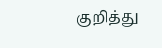குறித்து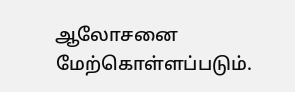ஆலோசனை மேற்கொள்ளப்படும்.